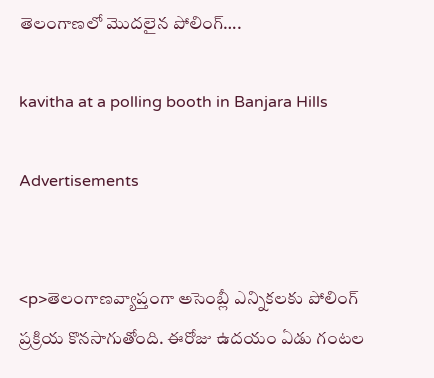తెలంగాణలో మొదలైన పోలింగ్….

kavitha at a polling booth in Banjara Hills

Advertisements


<p>తెలంగాణవ్యాప్తంగా అసెంబ్లీ ఎన్నికలకు పోలింగ్‌ ప్రక్రియ కొనసాగుతోంది. ఈరోజు ఉదయం ఏడు గంటల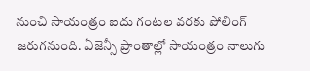నుంచి సాయంత్రం ఐదు గంటల వరకు పోలింగ్‌ జరుగనుంది. ఏజెన్సీ ప్రాంతాల్లో సాయంత్రం నాలుగు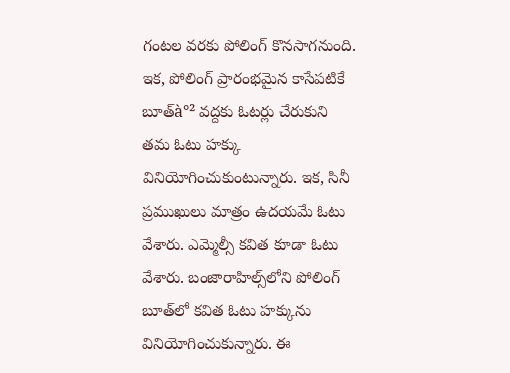గంటల వరకు పోలింగ్‌ కొనసాగనుంది. ఇక, పోలింగ్‌ ప్రారంభమైన కాసేపటికే బూత్‌à°² వద్దకు ఓటర్లు చేరుకుని తమ ఓటు హక్కు వినియోగించుకుంటున్నారు. ఇక, సినీ ప్రముఖులు మాత్రం ఉదయమే ఓటు వేశారు. ఎమ్మెల్సీ కవిత కూడా ఓటు వేశారు. బంజారాహిల్స్‌లోని పోలింగ్‌ బూత్‌లో కవిత ఓటు హక్కును వినియోగించుకున్నారు. ఈ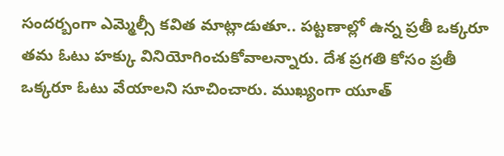సందర్బంగా ఎమ్మెల్సీ కవిత మాట్లాడుతూ.. పట్టణాల్లో ఉన్న ప్రతీ ఒక్కరూ తమ ఓటు హక్కు వినియోగించుకోవాలన్నారు. దేశ ప్రగతి కోసం ప్రతీ ఒక్కరూ ఓటు వేయాలని సూచించారు. ముఖ్యంగా యూత్‌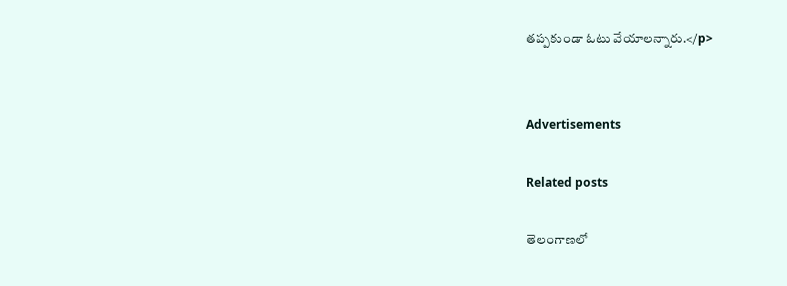తప్పకుండా ఓటు వేయాలన్నారు.</p>


Advertisements

Related posts

తెలంగాణలో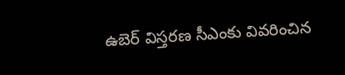ఉబెర్ విస్తరణ సీఎంకు వివరించిన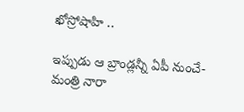ఖోస్రోషాహి ..

ఇప్పుడు ఆ బ్రాండ్లన్నీ ఏపీ నుంచే- మంత్రి నారా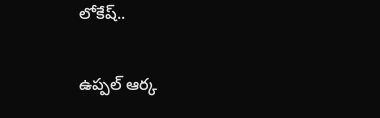లోకేష్..

ఉప్పల్‌ ఆర్క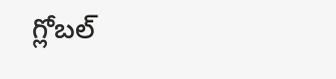గ్లోబల్‌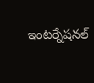ఇంటర్నేషనల్‌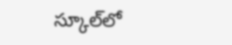స్కూల్‌లో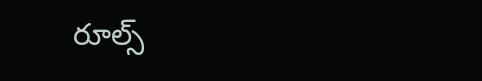రూల్స్‌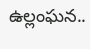ఉల్లంఘన..